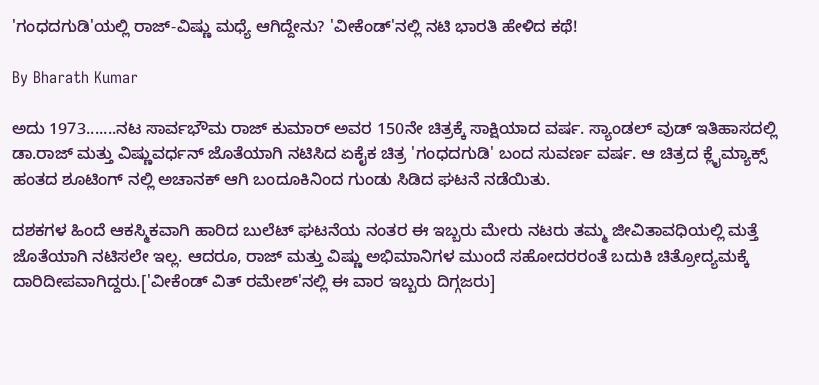'ಗಂಧದಗುಡಿ'ಯಲ್ಲಿ ರಾಜ್-ವಿಷ್ಣು ಮಧ್ಯೆ ಆಗಿದ್ದೇನು? 'ವೀಕೆಂಡ್'ನಲ್ಲಿ ನಟಿ ಭಾರತಿ ಹೇಳಿದ ಕಥೆ!

By Bharath Kumar

ಅದು 1973.......ನಟ ಸಾರ್ವಭೌಮ ರಾಜ್ ಕುಮಾರ್ ಅವರ 150ನೇ ಚಿತ್ರಕ್ಕೆ ಸಾಕ್ಷಿಯಾದ ವರ್ಷ. ಸ್ಯಾಂಡಲ್ ವುಡ್ ಇತಿಹಾಸದಲ್ಲಿ ಡಾ.ರಾಜ್ ಮತ್ತು ವಿಷ್ಣುವರ್ಧನ್ ಜೊತೆಯಾಗಿ ನಟಿಸಿದ ಏಕೈಕ ಚಿತ್ರ 'ಗಂಧದಗುಡಿ' ಬಂದ ಸುವರ್ಣ ವರ್ಷ. ಆ ಚಿತ್ರದ ಕ್ಲೈಮ್ಯಾಕ್ಸ್ ಹಂತದ ಶೂಟಿಂಗ್ ನಲ್ಲಿ ಅಚಾನಕ್ ಆಗಿ ಬಂದೂಕಿನಿಂದ ಗುಂಡು ಸಿಡಿದ ಘಟನೆ ನಡೆಯಿತು.

ದಶಕಗಳ ಹಿಂದೆ ಆಕಸ್ಮಿಕವಾಗಿ ಹಾರಿದ ಬುಲೆಟ್ ಘಟನೆಯ ನಂತರ ಈ ಇಬ್ಬರು ಮೇರು ನಟರು ತಮ್ಮ ಜೀವಿತಾವಧಿಯಲ್ಲಿ ಮತ್ತೆ ಜೊತೆಯಾಗಿ ನಟಿಸಲೇ ಇಲ್ಲ. ಆದರೂ, ರಾಜ್ ಮತ್ತು ವಿಷ್ಣು ಅಭಿಮಾನಿಗಳ ಮುಂದೆ ಸಹೋದರರಂತೆ ಬದುಕಿ ಚಿತ್ರೋದ್ಯಮಕ್ಕೆ ದಾರಿದೀಪವಾಗಿದ್ದರು.['ವೀಕೆಂಡ್ ವಿತ್ ರಮೇಶ್'ನಲ್ಲಿ ಈ ವಾರ ಇಬ್ಬರು ದಿಗ್ಗಜರು]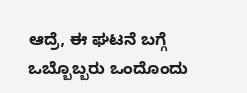ಆದ್ರೆ, ಈ ಘಟನೆ ಬಗ್ಗೆ ಒಬ್ಬೊಬ್ಬರು ಒಂದೊಂದು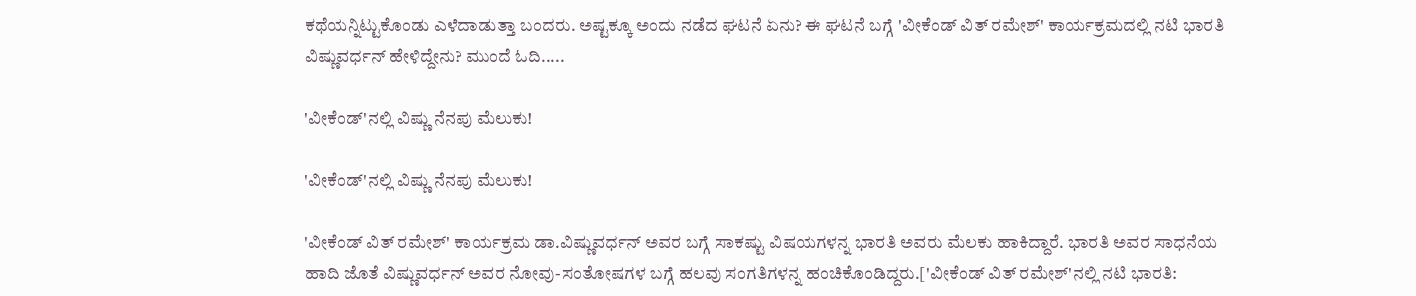ಕಥೆಯನ್ನಿಟ್ಟುಕೊಂಡು ಎಳೆದಾಡುತ್ತಾ ಬಂದರು. ಅಷ್ಟಕ್ಕೂ ಅಂದು ನಡೆದ ಘಟನೆ ಏನು? ಈ ಘಟನೆ ಬಗ್ಗೆ 'ವೀಕೆಂಡ್ ವಿತ್ ರಮೇಶ್' ಕಾರ್ಯಕ್ರಮದಲ್ಲಿ ನಟಿ ಭಾರತಿ ವಿಷ್ಣುವರ್ಧನ್ ಹೇಳಿದ್ದೇನು? ಮುಂದೆ ಓದಿ.....

'ವೀಕೆಂಡ್'ನಲ್ಲಿ ವಿಷ್ಣು ನೆನಪು ಮೆಲುಕು!

'ವೀಕೆಂಡ್'ನಲ್ಲಿ ವಿಷ್ಣು ನೆನಪು ಮೆಲುಕು!

'ವೀಕೆಂಡ್ ವಿತ್ ರಮೇಶ್' ಕಾರ್ಯಕ್ರಮ ಡಾ.ವಿಷ್ಣುವರ್ಧನ್ ಅವರ ಬಗ್ಗೆ ಸಾಕಷ್ಟು ವಿಷಯಗಳನ್ನ ಭಾರತಿ ಅವರು ಮೆಲಕು ಹಾಕಿದ್ದಾರೆ. ಭಾರತಿ ಅವರ ಸಾಧನೆಯ ಹಾದಿ ಜೊತೆ ವಿಷ್ಣುವರ್ಧನ್ ಅವರ ನೋವು-ಸಂತೋಷಗಳ ಬಗ್ಗೆ ಹಲವು ಸಂಗತಿಗಳನ್ನ ಹಂಚಿಕೊಂಡಿದ್ದರು.['ವೀಕೆಂಡ್ ವಿತ್ ರಮೇಶ್'ನಲ್ಲಿ ನಟಿ ಭಾರತಿ: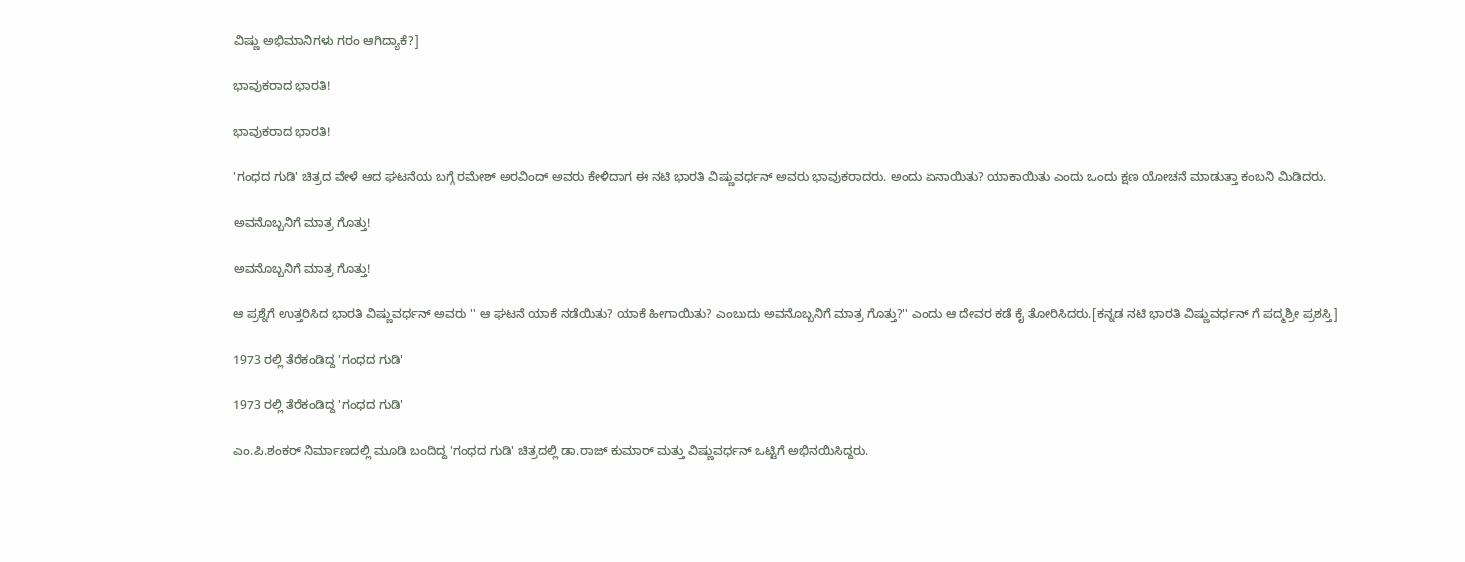ವಿಷ್ಣು ಅಭಿಮಾನಿಗಳು ಗರಂ ಆಗಿದ್ಯಾಕೆ?]

ಭಾವುಕರಾದ ಭಾರತಿ!

ಭಾವುಕರಾದ ಭಾರತಿ!

'ಗಂಧದ ಗುಡಿ' ಚಿತ್ರದ ವೇಳೆ ಆದ ಘಟನೆಯ ಬಗ್ಗೆ ರಮೇಶ್ ಅರವಿಂದ್ ಅವರು ಕೇಳಿದಾಗ ಈ ನಟಿ ಭಾರತಿ ವಿಷ್ಣುವರ್ಧನ್ ಅವರು ಭಾವುಕರಾದರು. ಅಂದು ಏನಾಯಿತು? ಯಾಕಾಯಿತು ಎಂದು ಒಂದು ಕ್ಷಣ ಯೋಚನೆ ಮಾಡುತ್ತಾ ಕಂಬನಿ ಮಿಡಿದರು.

ಅವನೊಬ್ಬನಿಗೆ ಮಾತ್ರ ಗೊತ್ತು!

ಅವನೊಬ್ಬನಿಗೆ ಮಾತ್ರ ಗೊತ್ತು!

ಆ ಪ್ರಶ್ನೆಗೆ ಉತ್ತರಿಸಿದ ಭಾರತಿ ವಿಷ್ಣುವರ್ಧನ್ ಅವರು '' ಆ ಘಟನೆ ಯಾಕೆ ನಡೆಯಿತು? ಯಾಕೆ ಹೀಗಾಯಿತು? ಎಂಬುದು ಅವನೊಬ್ಬನಿಗೆ ಮಾತ್ರ ಗೊತ್ತು?'' ಎಂದು ಆ ದೇವರ ಕಡೆ ಕೈ ತೋರಿಸಿದರು.[ಕನ್ನಡ ನಟಿ ಭಾರತಿ ವಿಷ್ಣುವರ್ಧನ್ ಗೆ ಪದ್ಮಶ್ರೀ ಪ್ರಶಸ್ತಿ]

1973 ರಲ್ಲಿ ತೆರೆಕಂಡಿದ್ದ 'ಗಂಧದ ಗುಡಿ'

1973 ರಲ್ಲಿ ತೆರೆಕಂಡಿದ್ದ 'ಗಂಧದ ಗುಡಿ'

ಎಂ.ಪಿ.ಶಂಕರ್ ನಿರ್ಮಾಣದಲ್ಲಿ ಮೂಡಿ ಬಂದಿದ್ದ 'ಗಂಧದ ಗುಡಿ' ಚಿತ್ರದಲ್ಲಿ ಡಾ.ರಾಜ್ ಕುಮಾರ್ ಮತ್ತು ವಿಷ್ಣುವರ್ಧನ್ ಒಟ್ಟಿಗೆ ಅಭಿನಯಿಸಿದ್ದರು.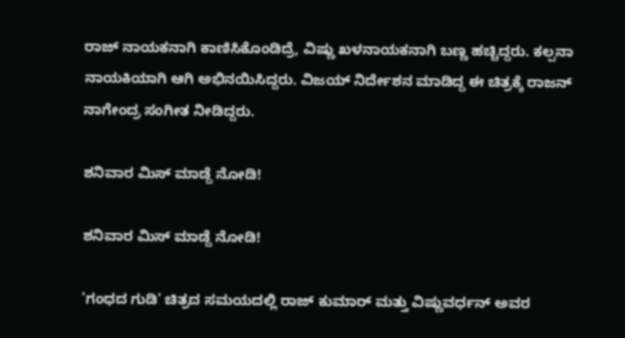ರಾಜ್ ನಾಯಕನಾಗಿ ಕಾಣಿಸಿಕೊಂಡಿದ್ರೆ, ವಿಷ್ಣು ಖಳನಾಯಕನಾಗಿ ಬಣ್ಣ ಹಚ್ಚಿದ್ದರು. ಕಲ್ಪನಾ ನಾಯಕಿಯಾಗಿ ಆಗಿ ಅಭಿನಯಿಸಿದ್ದರು. ವಿಜಯ್ ನಿರ್ದೇಶನ ಮಾಡಿದ್ದ ಈ ಚಿತ್ರಕ್ಕೆ ರಾಜನ್ ನಾಗೇಂದ್ರ ಸಂಗೀತ ನೀಡಿದ್ದರು.

ಶನಿವಾರ ಮಿಸ್ ಮಾಡ್ದೆ ನೋಡಿ!

ಶನಿವಾರ ಮಿಸ್ ಮಾಡ್ದೆ ನೋಡಿ!

'ಗಂಧದ ಗುಡಿ' ಚಿತ್ರದ ಸಮಯದಲ್ಲಿ ರಾಜ್ ಕುಮಾರ್ ಮತ್ತು ವಿಷ್ಣುವರ್ಧನ್ ಅವರ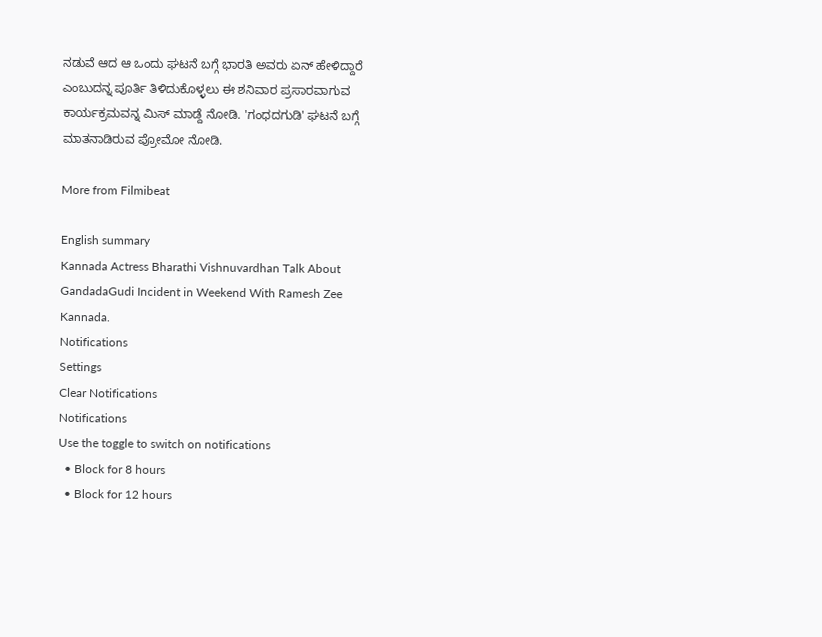ನಡುವೆ ಆದ ಆ ಒಂದು ಘಟನೆ ಬಗ್ಗೆ ಭಾರತಿ ಅವರು ಏನ್ ಹೇಳಿದ್ದಾರೆ ಎಂಬುದನ್ನ ಪೂರ್ತಿ ತಿಳಿದುಕೊಳ್ಳಲು ಈ ಶನಿವಾರ ಪ್ರಸಾರವಾಗುವ ಕಾರ್ಯಕ್ರಮವನ್ನ ಮಿಸ್ ಮಾಡ್ದೆ ನೋಡಿ. 'ಗಂಧದಗುಡಿ' ಘಟನೆ ಬಗ್ಗೆ ಮಾತನಾಡಿರುವ ಪ್ರೋಮೋ ನೋಡಿ.

More from Filmibeat

English summary
Kannada Actress Bharathi Vishnuvardhan Talk About GandadaGudi Incident in Weekend With Ramesh Zee Kannada.
Notifications
Settings
Clear Notifications
Notifications
Use the toggle to switch on notifications
  • Block for 8 hours
  • Block for 12 hours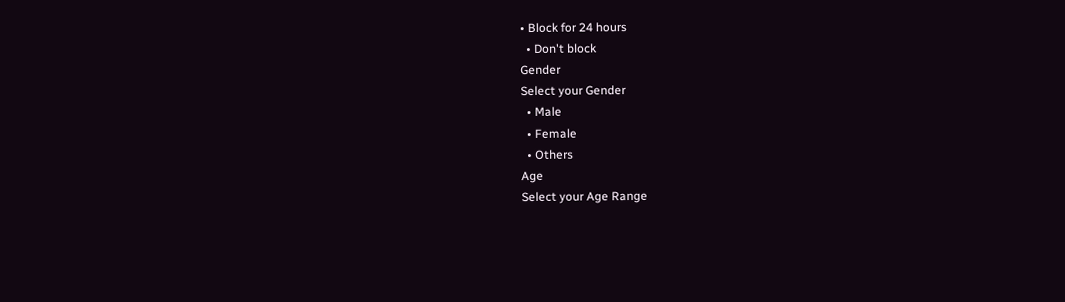• Block for 24 hours
  • Don't block
Gender
Select your Gender
  • Male
  • Female
  • Others
Age
Select your Age Range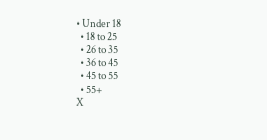• Under 18
  • 18 to 25
  • 26 to 35
  • 36 to 45
  • 45 to 55
  • 55+
X